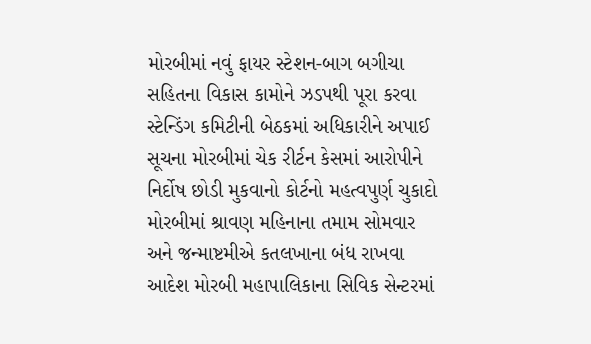મોરબીમાં નવું ફાયર સ્ટેશન-બાગ બગીચા સહિતના વિકાસ કામોને ઝડપથી પૂરા કરવા સ્ટેન્ડિંગ કમિટીની બેઠકમાં અધિકારીને અપાઈ સૂચના મોરબીમાં ચેક રીર્ટન કેસમાં આરોપીને નિર્દોષ છોડી મુકવાનો કોર્ટનો મહત્વપુર્ણ ચુકાદો મોરબીમાં શ્રાવણ મહિનાના તમામ સોમવાર અને જન્માષ્ટમીએ કતલખાના બંધ રાખવા આદેશ મોરબી મહાપાલિકાના સિવિક સેન્ટરમાં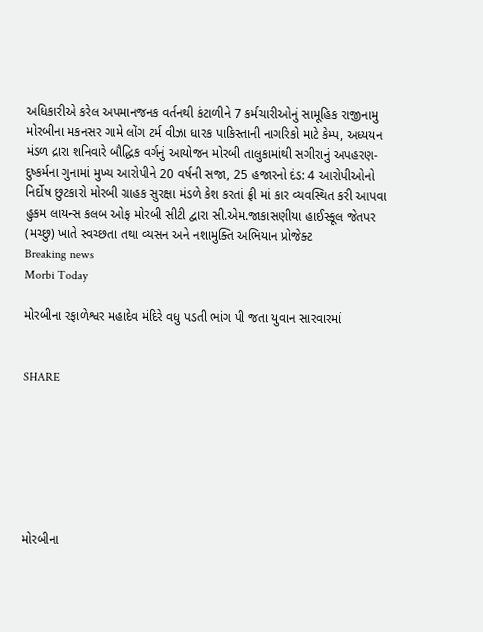અધિકારીએ કરેલ અપમાનજનક વર્તનથી કંટાળીને 7 કર્મચારીઓનું સામૂહિક રાજીનામુ મોરબીના મકનસર ગામે લોંગ ટર્મ વીઝા ધારક પાકિસ્તાની નાગરિકો માટે કેમ્પ, અધ્યયન મંડળ દ્રારા શનિવારે બૌદ્ધિક વર્ગનું આયોજન મોરબી તાલુકામાંથી સગીરાનું અપહરણ-દુષ્કર્મના ગુનામાં મુખ્ય આરોપીને 20 વર્ષની સજા, 25 હજારનો દંડ: 4 આરોપીઓનો નિર્દોષ છુટકારો મોરબી ગ્રાહક સુરક્ષા મંડળે કેશ કરતાં ફ્રી માં કાર વ્યવસ્થિત કરી આપવા હુકમ લાયન્સ કલબ ઓફ મોરબી સીટી દ્વારા સી.એમ.જાકાસણીયા હાઈસ્કૂલ જેતપર (મચ્છુ) ખાતે સ્વચ્છતા તથા વ્યસન અને નશામુક્તિ અભિયાન પ્રોજેક્ટ
Breaking news
Morbi Today

મોરબીના રફાળેશ્વર મહાદેવ મંદિરે વધુ પડતી ભાંગ પી જતા યુવાન સારવારમાં


SHARE







મોરબીના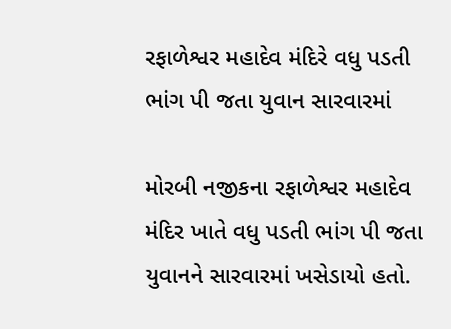રફાળેશ્વર મહાદેવ મંદિરે વધુ પડતી ભાંગ પી જતા યુવાન સારવારમાં

મોરબી નજીકના રફાળેશ્વર મહાદેવ મંદિર ખાતે વધુ પડતી ભાંગ પી જતા યુવાનને સારવારમાં ખસેડાયો હતો.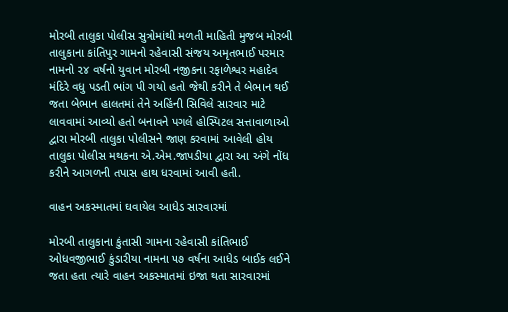મોરબી તાલુકા પોલીસ સુત્રોમાંથી મળતી માહિતી મુજબ મોરબી તાલુકાના કાંતિપુર ગામનો રહેવાસી સંજય અમૃતભાઈ પરમાર નામનો ૨૪ વર્ષનો યુવાન મોરબી નજીકના રફાળેશ્વર મહાદેવ મંદિરે વધુ પડતી ભાંગ પી ગયો હતો જેથી કરીને તે બેભાન થઈ જતા બેભાન હાલતમાં તેને અહિંની સિવિલે સારવાર માટે લાવવામાં આવ્યો હતો બનાવને પગલે હોસ્પિટલ સત્તાવાળાઓ દ્વારા મોરબી તાલુકા પોલીસને જાણ કરવામાં આવેલી હોય તાલુકા પોલીસ મથકના એ.એમ.જાપડીયા દ્વારા આ અંગે નોંધ કરીને આગળની તપાસ હાથ ધરવામાં આવી હતી.

વાહન અકસ્માતમાં ઘવાયેલ આધેડ સારવારમાં

મોરબી તાલુકાના કુંતાસી ગામના રહેવાસી કાંતિભાઈ ઓધવજીભાઈ કુંડારીયા નામના ૫૭ વર્ષના આધેડ બાઈક લઈને જતા હતા ત્યારે વાહન અકસ્માતમાં ઇજા થતા સારવારમાં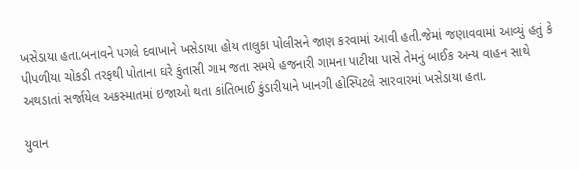ખસેડાયા હતા.બનાવને પગલે દવાખાને ખસેડાયા હોય તાલુકા પોલીસને જાણ કરવામાં આવી હતી.જેમાં જણાવવામાં આવ્યું હતું કે પીપળીયા ચોકડી તરફથી પોતાના ઘરે કુંતાસી ગામ જતા સમયે હજનારી ગામના પાટીયા પાસે તેમનું બાઈક અન્ય વાહન સાથે અથડાતાં સર્જાયેલ અકસ્માતમાં ઇજાઓ થતા કાંતિભાઈ કુંડારીયાને ખાનગી હોસ્પિટલે સારવારમાં ખસેડાયા હતા.

યુવાન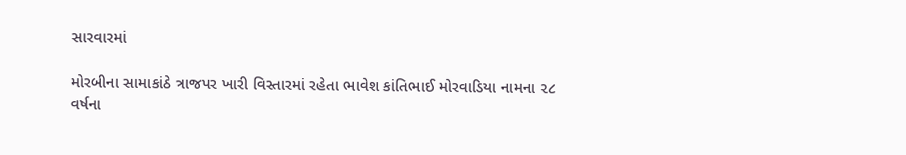સારવારમાં

મોરબીના સામાકાંઠે ત્રાજપર ખારી વિસ્તારમાં રહેતા ભાવેશ કાંતિભાઈ મોરવાડિયા નામના ૨૮ વર્ષના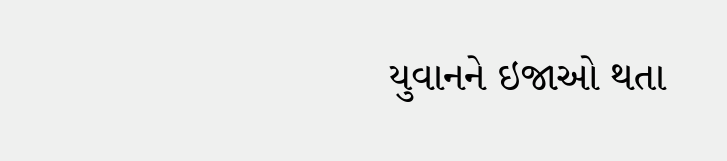યુવાનને ઇજાઓ થતા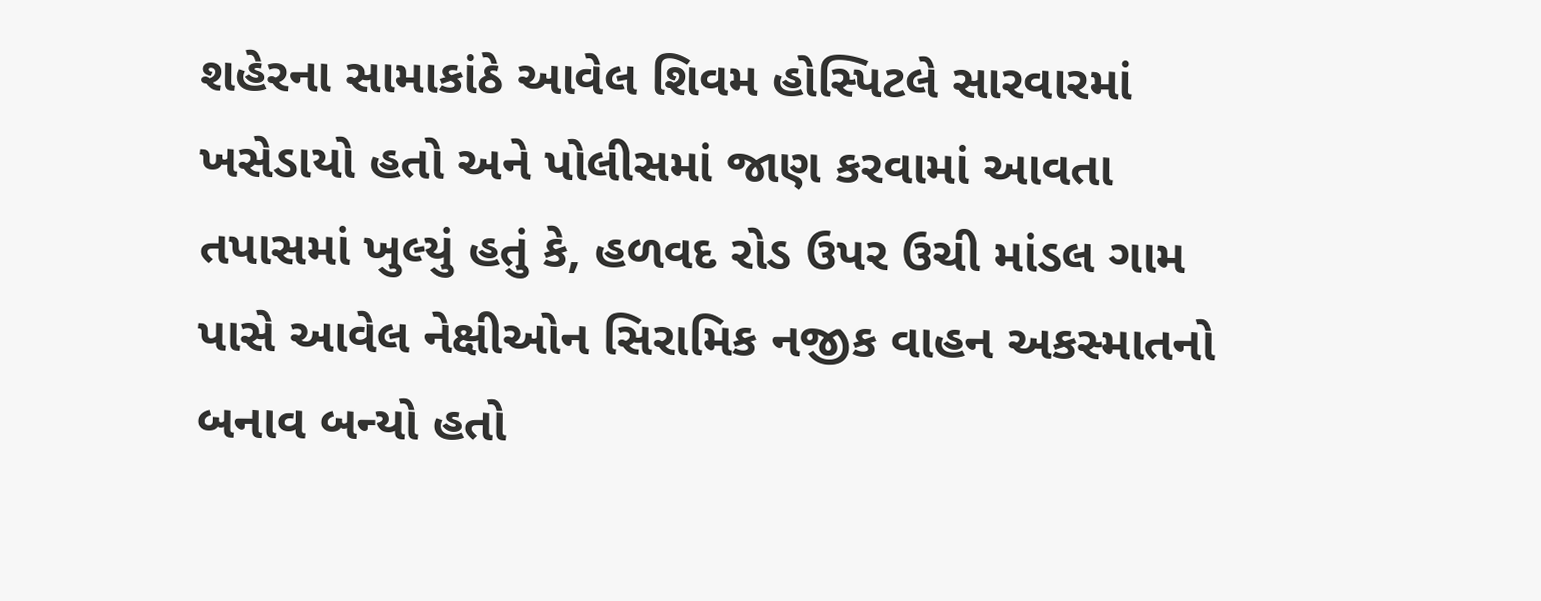શહેરના સામાકાંઠે આવેલ શિવમ હોસ્પિટલે સારવારમાં ખસેડાયો હતો અને પોલીસમાં જાણ કરવામાં આવતા તપાસમાં ખુલ્યું હતું કે, હળવદ રોડ ઉપર ઉચી માંડલ ગામ પાસે આવેલ નેક્ષીઓન સિરામિક નજીક વાહન અકસ્માતનો બનાવ બન્યો હતો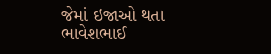જેમાં ઇજાઓ થતા ભાવેશભાઈ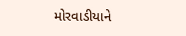મોરવાડીયાને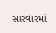સારવારમાં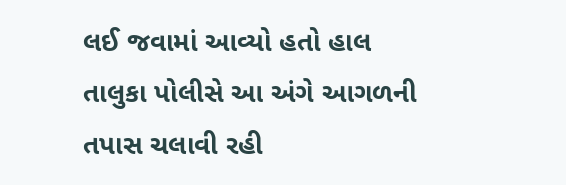લઈ જવામાં આવ્યો હતો હાલ તાલુકા પોલીસે આ અંગે આગળની તપાસ ચલાવી રહી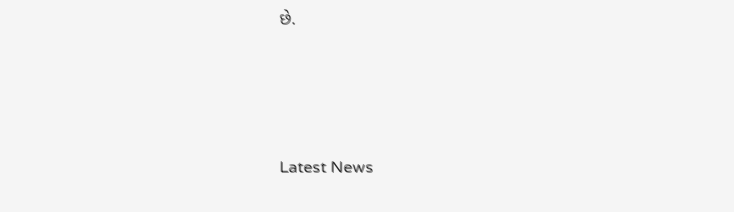છે.






Latest News